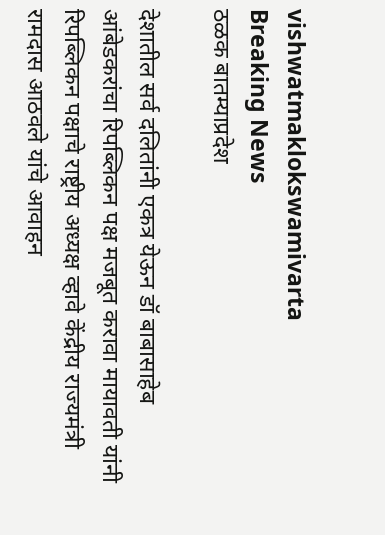vishwatmaklokswamivarta
Breaking News
ठळक बातम्याप्रदेश

देशातील सर्व दलितांनी एकत्र येऊन डॉ बाबासाहेब आंबेडकरांचा रिपब्लिकन पक्ष मजबूत करावा मायावती यांनी रिपब्लिकन पक्षाचे राष्ट्रीय अध्यक्ष व्हावे केंद्रीय राज्यमंत्री रामदास आठवले यांचे आवाहन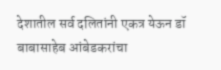देशातील सर्व दलितांनी एकत्र येऊन डॉ बाबासाहेब आंबेडकरांचा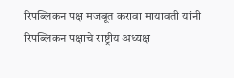रिपब्लिकन पक्ष मजबूत करावा मायावती यांनी रिपब्लिकन पक्षाचे राष्ट्रीय अध्यक्ष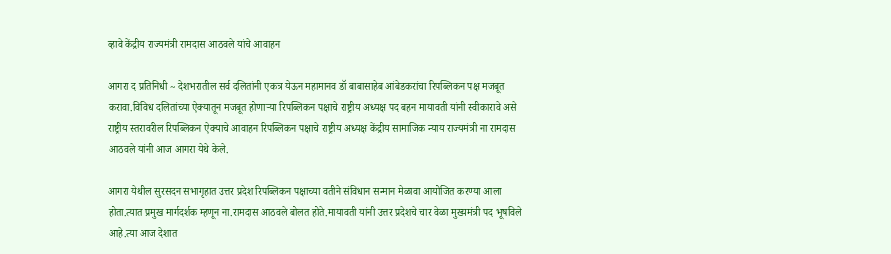व्हावे केंद्रीय राज्यमंत्री रामदास आठवले यांचे आवाहन

आगरा द प्रतिनिधी ~ देशभरातील सर्व दलितांनी एकत्र येऊन महामानव डॉ बाबासाहेब आंबेडकरांचा रिपब्लिकन पक्ष मजबूत करावा.विविध दलितांच्या ऐक्यातून मजबूत होणाऱ्या रिपब्लिकन पक्षाचे राष्ट्रीय अध्यक्ष पद बहन मायावती यांनी स्वीकारावे असे राष्ट्रीय स्तरावरील रिपब्लिकन ऐक्याचे आवाहन रिपब्लिकन पक्षाचे राष्ट्रीय अध्यक्ष केंद्रीय सामाजिक न्याय राज्यमंत्री ना रामदास आठवले यांनी आज आगरा येथे केले.

आगरा येथील सुरसदन सभागृहात उत्तर प्रदेश रिपब्लिकन पक्षाच्या वतीने संविधान सन्मान मेळावा आयोजित करण्या आला होता.त्यात प्रमुख मार्गदर्शक म्हणून ना.रामदास आठवले बोलत होते.मायावती यांनी उत्तर प्रदेशचे चार वेळा मुख्यमंत्री पद भूषविले आहे.त्या आज देशात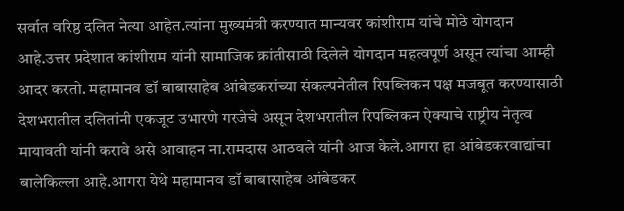सर्वात वरिष्ठ दलित नेत्या आहेत.त्यांना मुख्यमंत्री करण्यात मान्यवर कांशीराम यांचे मोठे योगदान आहे.उत्तर प्रदेशात कांशीराम यांनी सामाजिक क्रांतीसाठी दिलेले योगदान महत्वपूर्ण असून त्यांचा आम्ही आदर करतो. महामानव डॉ बाबासाहेब आंबेडकरांच्या संकल्पनेतील रिपब्लिकन पक्ष मजबूत करण्यासाठी देशभरातील दलितांनी एकजूट उभारणे गरजेचे असून देशभरातील रिपब्लिकन ऐक्याचे राष्ट्रीय नेतृत्व मायावती यांनी करावे असे आवाहन ना.रामदास आठवले यांनी आज केले.आगरा हा आंबेडकरवाद्यांचा बालेकिल्ला आहे.आगरा येथे महामानव डॉ बाबासाहेब आंबेडकर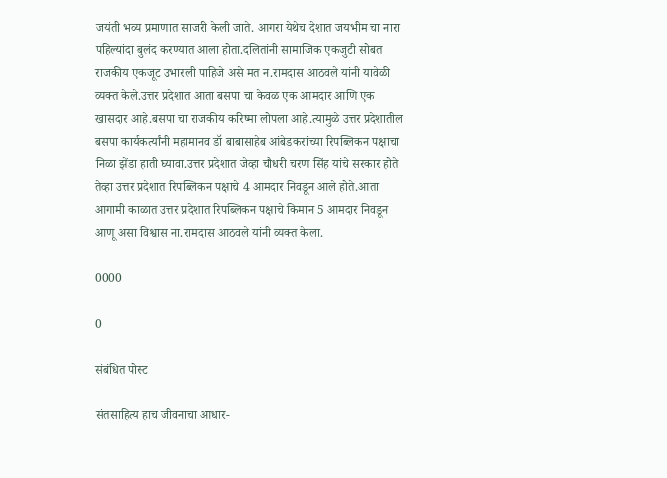जयंती भव्य प्रमाणात साजरी केली जाते. आगरा येथेच देशात जयभीम चा नारा पहिल्यांदा बुलंद करण्यात आला होता.दलितांनी सामाजिक एकजुटी सोबत राजकीय एकजूट उभारली पाहिजे असे मत न.रामदास आठवले यांनी यावेळी व्यक्त केले.उत्तर प्रदेशात आता बसपा चा केवळ एक आमदार आणि एक खासदार आहे.बसपा चा राजकीय करिष्मा लोपला आहे.त्यामुळे उत्तर प्रदेशातील बसपा कार्यकर्त्यांनी महामानव डॉ बाबासाहेब आंबेडकरांच्या रिपब्लिकन पक्षाचा निळा झेंडा हाती घ्यावा.उत्तर प्रदेशात जेव्हा चौधरी चरण सिंह यांचे सरकार होते तेव्हा उत्तर प्रदेशात रिपब्लिकन पक्षाचे 4 आमदार निवडून आले होते.आता आगामी काळात उत्तर प्रदेशात रिपब्लिकन पक्षाचे किमान 5 आमदार निवडून आणू असा विश्वास ना.रामदास आठवले यांनी व्यक्त केला.

0000

0

संबंधित पोस्ट

संतसाहित्य हाच जीवनाचा आधार-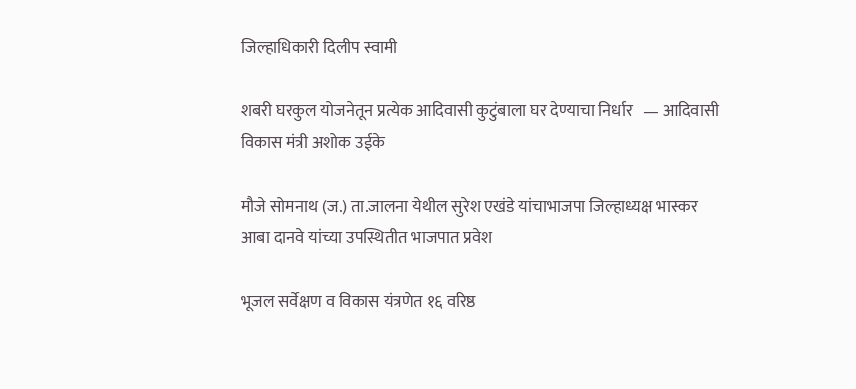जिल्हाधिकारी दिलीप स्वामी

शबरी घरकुल योजनेतून प्रत्येक आदिवासी कुटुंबाला घर देण्याचा निर्धार   — आदिवासी विकास मंत्री अशोक उईके

मौजे सोमनाथ (ज.) ता.जालना येथील सुरेश एखंडे यांचाभाजपा जिल्हाध्यक्ष भास्कर आबा दानवे यांच्या उपस्थितीत भाजपात प्रवेश

भूजल सर्वेक्षण व विकास यंत्रणेत १६ वरिष्ठ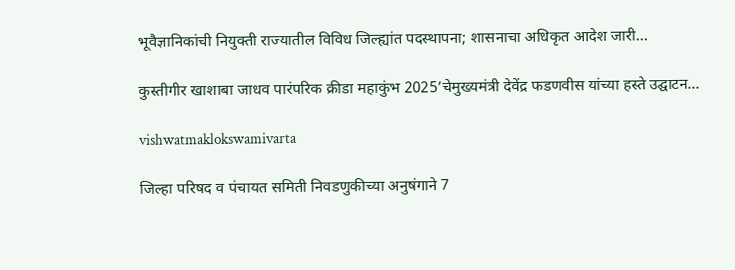भूवैज्ञानिकांची नियुक्ती राज्यातील विविध जिल्ह्यांत पदस्थापना; शासनाचा अधिकृत आदेश जारी…

कुस्तीगीर खाशाबा जाधव पारंपरिक क्रीडा महाकुंभ 2025’चेमुख्यमंत्री देवेंद्र फडणवीस यांच्या हस्ते उद्घाटन…

vishwatmaklokswamivarta

जिल्हा परिषद व पंचायत समिती निवडणुकीच्या अनुषंगाने 7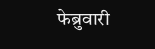फेब्रुवारी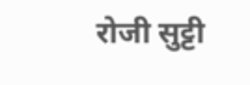रोजी सुट्टी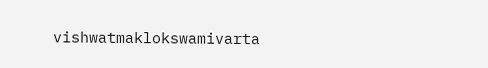vishwatmaklokswamivarta